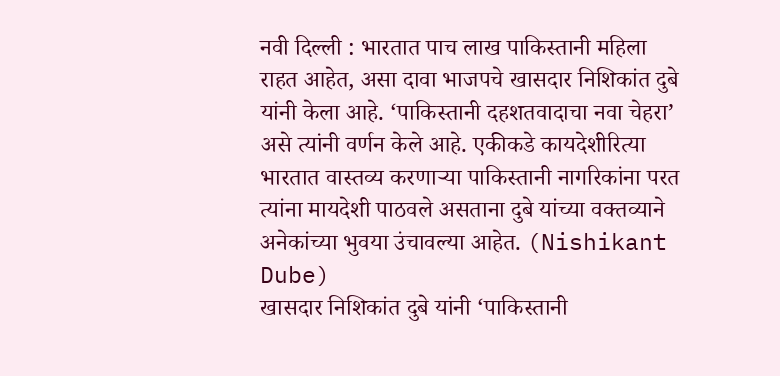नवी दिल्ली : भारतात पाच लाख पाकिस्तानी महिला राहत आहेत, असा दावा भाजपचे खासदार निशिकांत दुबे यांनी केला आहे. ‘पाकिस्तानी दहशतवादाचा नवा चेहरा’ असे त्यांनी वर्णन केले आहे. एकीकडे कायदेशीरित्या भारतात वास्तव्य करणाऱ्या पाकिस्तानी नागरिकांना परत त्यांना मायदेशी पाठवले असताना दुबे यांच्या वक्तव्याने अनेकांच्या भुवया उंचावल्या आहेत. (Nishikant Dube)
खासदार निशिकांत दुबे यांनी ‘पाकिस्तानी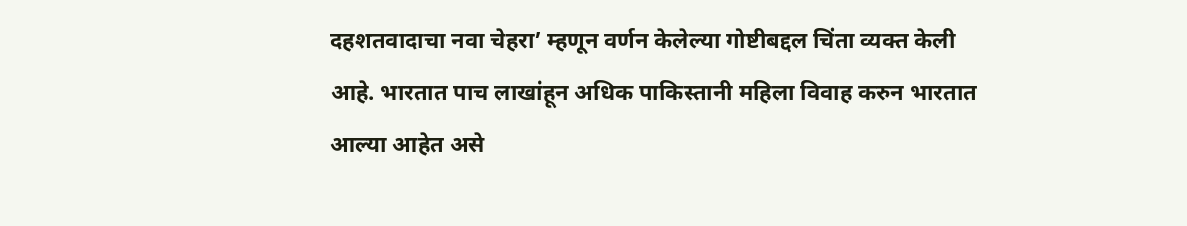दहशतवादाचा नवा चेहरा’ म्हणून वर्णन केलेल्या गोष्टीबद्दल चिंता व्यक्त केली आहे. भारतात पाच लाखांहून अधिक पाकिस्तानी महिला विवाह करुन भारतात आल्या आहेत असे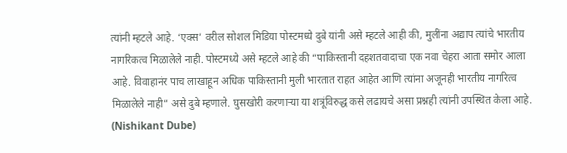त्यांनी म्हटले आहे. ‘एक्स’ वरील सोशल मिडिया पोस्टमध्ये दुबे यांनी असे म्हटले आही की, मुलींना अद्याप त्यांचे भारतीय नागरिकत्व मिळालेले नाही. पोस्टमध्ये असे म्हटले आहे की “पाकिस्तानी दहशतवादाचा एक नवा चेहरा आता समोर आला आहे. विवाहानंर पाच लाखाहून अधिक पाकिस्तानी मुली भारतात राहत आहेत आणि त्यांना अजूनही भारतीय नागरित्व मिळालेले नाही” असे दुबे म्हणाले. घुसखोरी करणाऱ्या या शत्रूंविरुद्ध कसे लढायचे असा प्रश्नही त्यांनी उपस्थित केला आहे. (Nishikant Dube)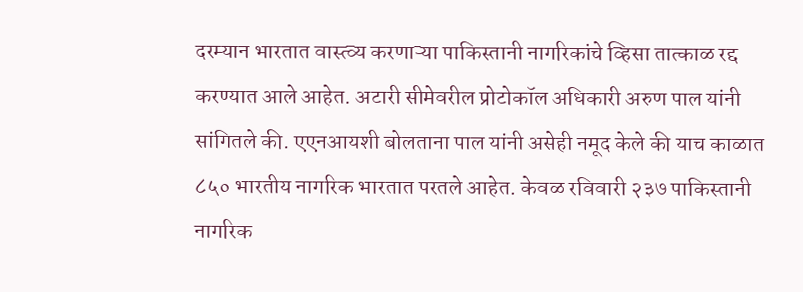दरम्यान भारतात वास्त्व्य करणाऱ्या पाकिस्तानी नागरिकांचे व्हिसा तात्काळ रद्द करण्यात आले आहेत. अटारी सीमेवरील प्रोटोकॉल अधिकारी अरुण पाल यांनी सांगितले की. एएनआयशी बोलताना पाल यांनी असेही नमूद केले की याच काळात ८५० भारतीय नागरिक भारतात परतले आहेत. केवळ रविवारी २३७ पाकिस्तानी नागरिक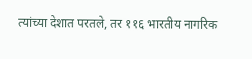त्यांच्या देशात परतले, तर ११६ भारतीय नागरिक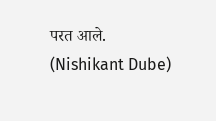परत आले. (Nishikant Dube)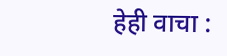हेही वाचा :